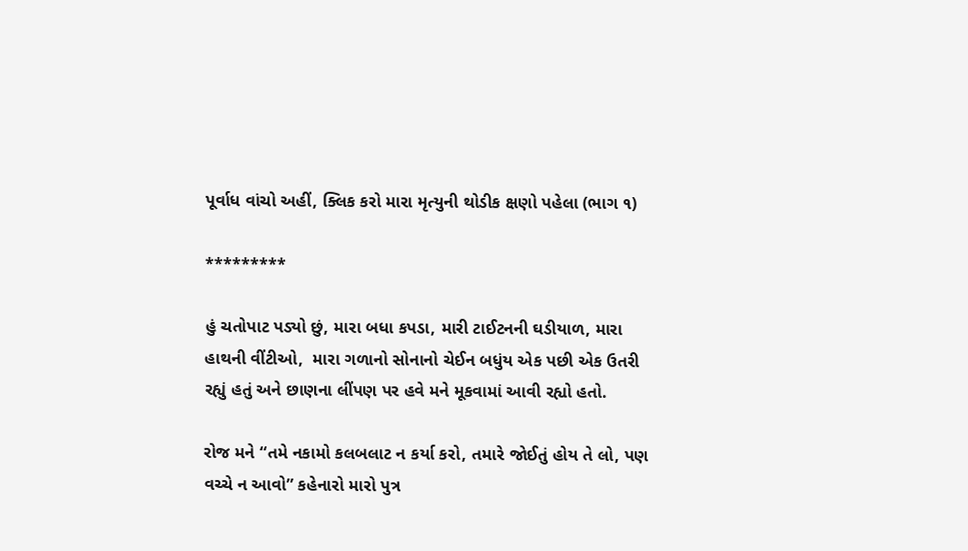પૂર્વાધ વાંચો અહીં, ક્લિક કરો મારા મૃત્યુની થોડીક ક્ષણો પહેલા (ભાગ ૧)

*********

હું ચતોપાટ પડ્યો છું, મારા બધા કપડા, મારી ટાઈટનની ઘડીયાળ, મારા હાથની વીંટીઓ,  મારા ગળાનો સોનાનો ચેઈન બધુંય એક પછી એક ઉતરી રહ્યું હતું અને છાણના લીંપણ પર હવે મને મૂકવામાં આવી રહ્યો હતો.

રોજ મને “તમે નકામો કલબલાટ ન કર્યા કરો, તમારે જોઈતું હોય તે લો, પણ વચ્ચે ન આવો” કહેનારો મારો પુત્ર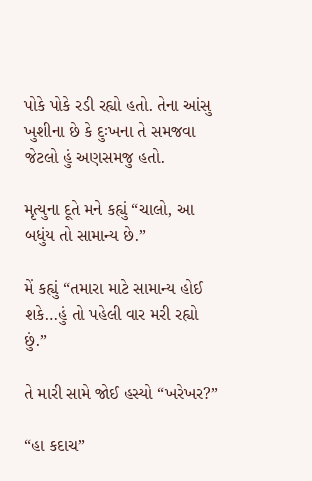પોકે પોકે રડી રહ્યો હતો. તેના આંસુ ખુશીના છે કે દુઃખના તે સમજવા જેટલો હું અણસમજુ હતો.

મૃત્યુના દૂતે મને કહ્યું “ચાલો, આ બધુંય તો સામાન્ય છે.”

મેં કહ્યું “તમારા માટે સામાન્ય હોઈ શકે…હું તો પહેલી વાર મરી રહ્યો છું.”

તે મારી સામે જોઈ હસ્યો “ખરેખર?”

“હા કદાચ”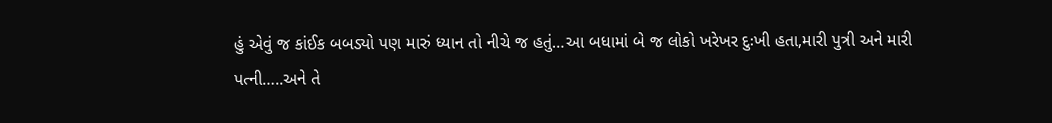હું એવું જ કાંઈક બબડ્યો પણ મારું ધ્યાન તો નીચે જ હતું…આ બધામાં બે જ લોકો ખરેખર દુઃખી હતા,મારી પુત્રી અને મારી પત્ની…..અને તે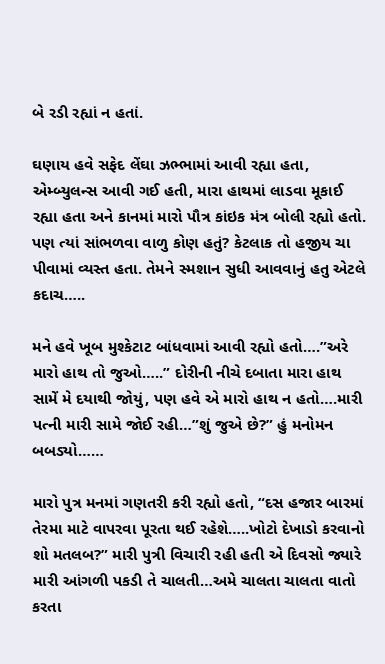બે રડી રહ્યાં ન હતાં.

ઘણાય હવે સફેદ લેંઘા ઝભ્ભામાં આવી રહ્યા હતા, એમ્બ્યુલન્સ આવી ગઈ હતી, મારા હાથમાં લાડવા મૂકાઈ રહ્યા હતા અને કાનમાં મારો પૌત્ર કાંઇક મંત્ર બોલી રહ્યો હતો. પણ ત્યાં સાંભળવા વાળુ કોણ હતું? કેટલાક તો હજીય ચા પીવામાં વ્યસ્ત હતા. તેમને સ્મશાન સુધી આવવાનું હતુ એટલે કદાચ…..

મને હવે ખૂબ મુશ્કેટાટ બાંધવામાં આવી રહ્યો હતો….”અરે મારો હાથ તો જુઓ…..” દોરીની નીચે દબાતા મારા હાથ સામેં મે દયાથી જોયું, પણ હવે એ મારો હાથ ન હતો….મારી પત્ની મારી સામે જોઈ રહી…”શું જુએ છે?” હું મનોમન બબડ્યો……

મારો પુત્ર મનમાં ગણતરી કરી રહ્યો હતો, “દસ હજાર બારમાં તેરમા માટે વાપરવા પૂરતા થઈ રહેશે…..ખોટો દેખાડો કરવાનો શો મતલબ?” મારી પુત્રી વિચારી રહી હતી એ દિવસો જ્યારે મારી આંગળી પકડી તે ચાલતી…અમે ચાલતા ચાલતા વાતો કરતા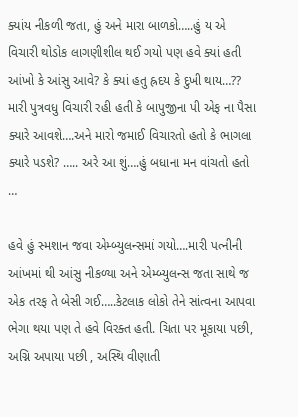ક્યાંય નીકળી જતા, હું અને મારા બાળકો…..હું ય એ વિચારી થોડોક લાગણીશીલ થઈ ગયો પણ હવે ક્યાં હતી આંખો કે આંસુ આવે? કે ક્યાં હતુ હ્રદય કે દુખી થાય…?? મારી પુત્રવધુ વિચારી રહી હતી કે બાપુજીના પી એફ ના પૈસા ક્યારે આવશે….અને મારો જમાઈ વિચારતો હતો કે ભાગલા ક્યારે પડશે? ….. અરે આ શું….હું બધાના મન વાંચતો હતો …

હવે હું સ્મશાન જવા એમ્બ્યુલન્સમાં ગયો….મારી પત્નીની આંખમાં થી આંસુ નીકળ્યા અને એમ્બ્યુલન્સ જતા સાથે જ એક તરફ તે બેસી ગઈ…..કેટલાક લોકો તેને સાંત્વના આપવા ભેગા થયા પણ તે હવે વિરક્ત હતી. ચિતા પર મૂકાયા પછી, અગ્નિ અપાયા પછી , અસ્થિ વીણાતી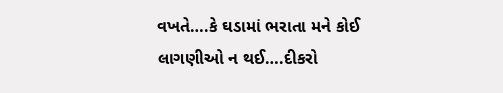વખતે….કે ઘડામાં ભરાતા મને કોઈ લાગણીઓ ન થઈ….દીકરો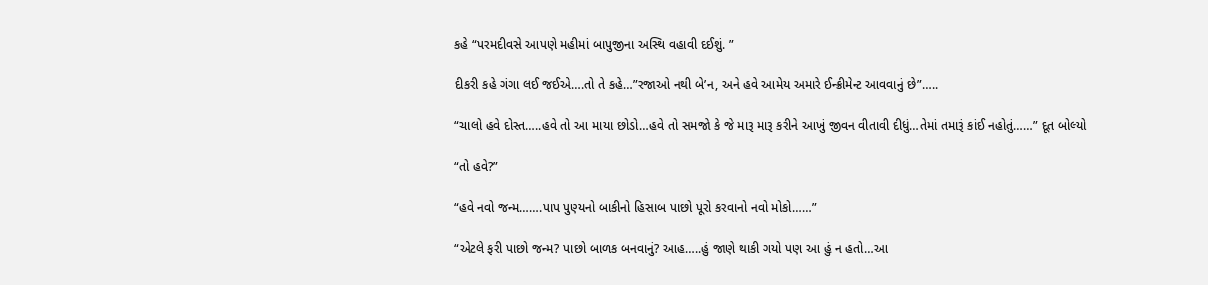કહે “પરમદીવસે આપણે મહીમાં બાપુજીના અસ્થિ વહાવી દઈશું. ”

દીકરી કહે ગંગા લઈ જઈએ….તો તે કહે…”રજાઓ નથી બે’ન, અને હવે આમેય અમારે ઈન્ક્રીમેન્ટ આવવાનું છે”…..

“ચાલો હવે દોસ્ત…..હવે તો આ માયા છોડો…હવે તો સમજો કે જે મારૂ મારૂ કરીને આખું જીવન વીતાવી દીધું…તેમાં તમારૂં કાંઈ નહોતું……” દૂત બોલ્યો

“તો હવે?”

“હવે નવો જન્મ…….પાપ પુણ્યનો બાકીનો હિસાબ પાછો પૂરો કરવાનો નવો મોકો……”

“એટલે ફરી પાછો જન્મ? પાછો બાળક બનવાનું? આહ…..હું જાણે થાકી ગયો પણ આ હું ન હતો…આ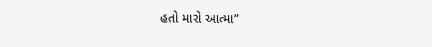હતો મારો આત્મા”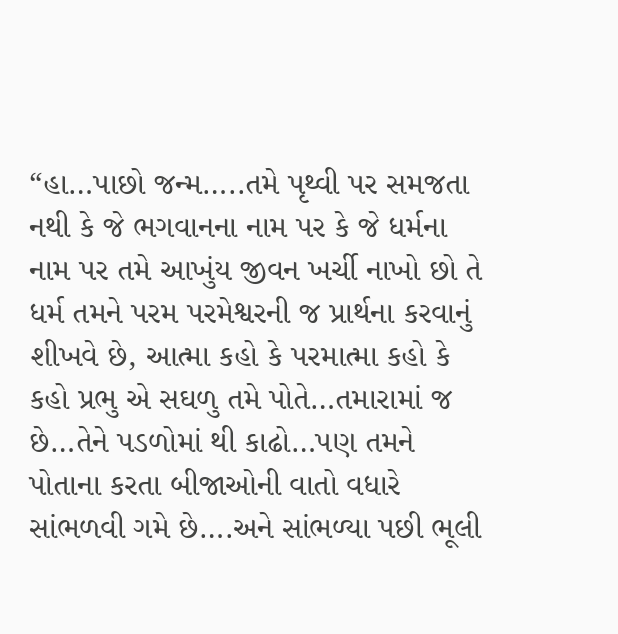“હા…પાછો જન્મ…..તમે પૃથ્વી પર સમજતા નથી કે જે ભગવાનના નામ પર કે જે ધર્મના નામ પર તમે આખુંય જીવન ખર્ચી નાખો છો તે ધર્મ તમને પરમ પરમેશ્વરની જ પ્રાર્થના કરવાનું શીખવે છે, આત્મા કહો કે પરમાત્મા કહો કે કહો પ્રભુ એ સઘળુ તમે પોતે…તમારામાં જ છે…તેને પડળોમાં થી કાઢો…પણ તમને પોતાના કરતા બીજાઓની વાતો વધારે સાંભળવી ગમે છે….અને સાંભળ્યા પછી ભૂલી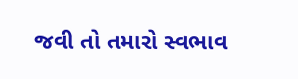જવી તો તમારો સ્વભાવ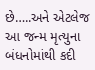છે…..અને એટલેજ આ જન્મ મૃત્યુના બંધનોમાંથી કદી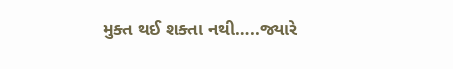મુક્ત થઈ શક્તા નથી…..જ્યારે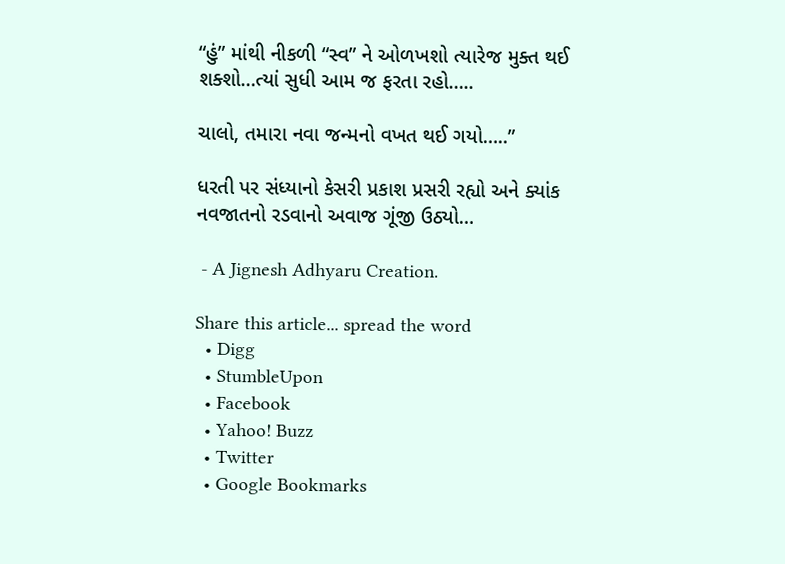“હું” માંથી નીકળી “સ્વ” ને ઓળખશો ત્યારેજ મુક્ત થઈ શક્શો…ત્યાં સુધી આમ જ ફરતા રહો…..

ચાલો, તમારા નવા જન્મનો વખત થઈ ગયો…..”

ધરતી પર સંધ્યાનો કેસરી પ્રકાશ પ્રસરી રહ્યો અને ક્યાંક નવજાતનો રડવાનો અવાજ ગૂંજી ઉઠ્યો…

 - A Jignesh Adhyaru Creation.

Share this article... spread the word
  • Digg
  • StumbleUpon
  • Facebook
  • Yahoo! Buzz
  • Twitter
  • Google Bookmarks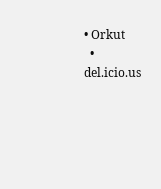• Orkut
  • del.icio.us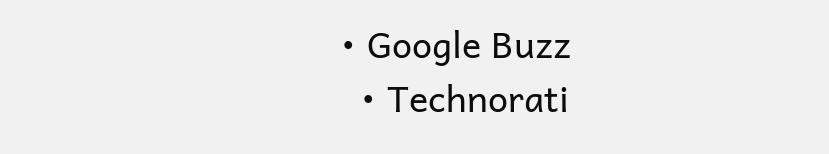• Google Buzz
  • Technorati